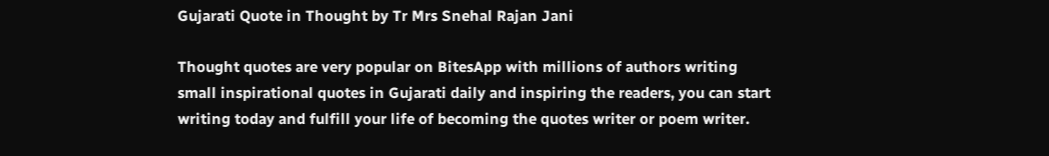Gujarati Quote in Thought by Tr Mrs Snehal Rajan Jani

Thought quotes are very popular on BitesApp with millions of authors writing small inspirational quotes in Gujarati daily and inspiring the readers, you can start writing today and fulfill your life of becoming the quotes writer or poem writer.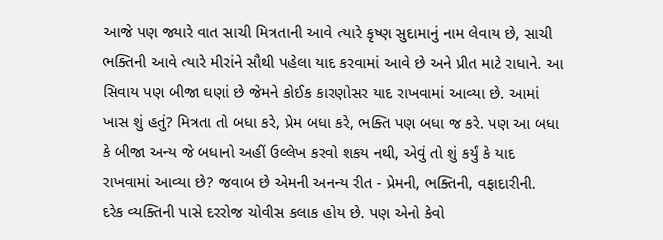આજે પણ જ્યારે વાત સાચી મિત્રતાની આવે ત્યારે કૃષ્ણ સુદામાનું નામ લેવાય છે, સાચી ભક્તિની આવે ત્યારે મીરાંને સૌથી પહેલા યાદ કરવામાં આવે છે અને પ્રીત માટે રાધાને. આ સિવાય પણ બીજા ઘણાં છે જેમને કોઈક કારણોસર યાદ રાખવામાં આવ્યા છે. આમાં ખાસ શું હતું? મિત્રતા તો બધા કરે, પ્રેમ બધા કરે, ભક્તિ પણ બધા જ કરે. પણ આ બધા કે બીજા અન્ય જે બધાનો અહીં ઉલ્લેખ કરવો શકય નથી, એવું તો શું કર્યું કે યાદ રાખવામાં આવ્યા છે? જવાબ છે એમની અનન્ય રીત - પ્રેમની, ભક્તિની, વફાદારીની.
દરેક વ્યક્તિની પાસે દરરોજ ચોવીસ કલાક હોય છે. પણ એનો કેવો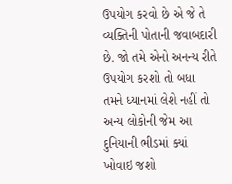ઉપયોગ કરવો છે એ જે તે વ્યક્તિની પોતાની જવાબદારી છે. જો તમે એનો અનન્ય રીતે ઉપયોગ કરશો તો બધા તમને ધ્યાનમાં લેશે નહીં તો અન્ય લોકોની જેમ આ દુનિયાની ભીડમાં ક્યાં ખોવાઇ જશો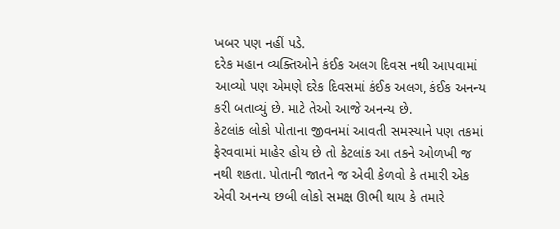ખબર પણ નહીં પડે.
દરેક મહાન વ્યક્તિઓને કંઈક અલગ દિવસ નથી આપવામાં આવ્યો પણ એમણે દરેક દિવસમાં કંઈક અલગ, કંઈક અનન્ય કરી બતાવ્યું છે. માટે તેઓ આજે અનન્ય છે.
કેટલાંક લોકો પોતાના જીવનમાં આવતી સમસ્યાને પણ તકમાં ફેરવવામાં માહેર હોય છે તો કેટલાંક આ તકને ઓળખી જ નથી શકતા. પોતાની જાતને જ એવી કેળવો કે તમારી એક એવી અનન્ય છબી લોકો સમક્ષ ઊભી થાય કે તમારે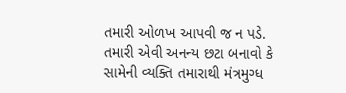તમારી ઓળખ આપવી જ ન પડે. તમારી એવી અનન્ય છટા બનાવો કે સામેની વ્યક્તિ તમારાથી મંત્રમુગ્ધ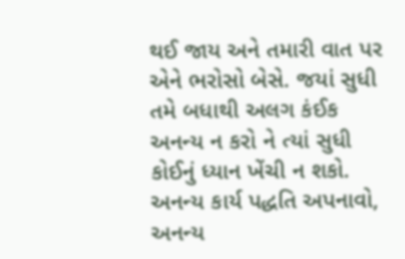થઈ જાય અને તમારી વાત પર એને ભરોસો બેસે. જયાં સુધી તમે બધાથી અલગ કંઈક અનન્ય ન કરો ને ત્યાં સુધી કોઈનું ધ્યાન ખેંચી ન શકો.
અનન્ય કાર્ય પદ્ધતિ અપનાવો, અનન્ય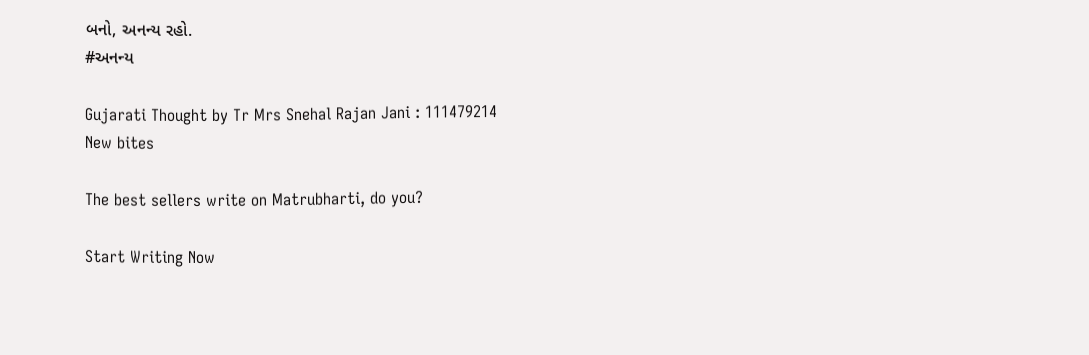બનો, અનન્ય રહો.
#અનન્ય

Gujarati Thought by Tr Mrs Snehal Rajan Jani : 111479214
New bites

The best sellers write on Matrubharti, do you?

Start Writing Now